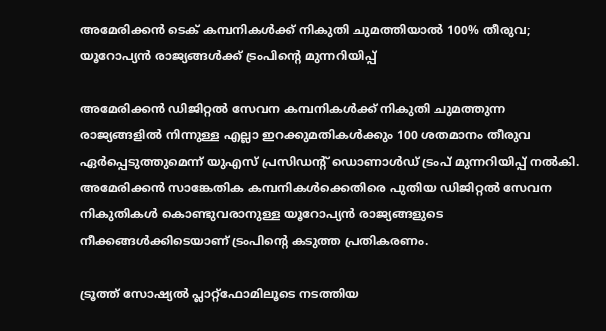അമേരിക്കൻ ടെക് കമ്പനികൾക്ക് നികുതി ചുമത്തിയാൽ 100% തീരുവ; യൂറോപ്യൻ രാജ്യങ്ങൾക്ക് ട്രംപിന്റെ മുന്നറിയിപ്പ്

അമേരിക്കൻ ഡിജിറ്റൽ സേവന കമ്പനികൾക്ക് നികുതി ചുമത്തുന്ന രാജ്യങ്ങളിൽ നിന്നുള്ള എല്ലാ ഇറക്കുമതികൾക്കും 100 ശതമാനം തീരുവ ഏർപ്പെടുത്തുമെന്ന് യുഎസ് പ്രസിഡന്റ് ഡൊണാൾഡ് ട്രംപ് മുന്നറിയിപ്പ് നൽകി. അമേരിക്കൻ സാങ്കേതിക കമ്പനികൾക്കെതിരെ പുതിയ ഡിജിറ്റൽ സേവന നികുതികൾ കൊണ്ടുവരാനുള്ള യൂറോപ്യൻ രാജ്യങ്ങളുടെ നീക്കങ്ങൾക്കിടെയാണ് ട്രംപിന്റെ കടുത്ത പ്രതികരണം.

ട്രൂത്ത് സോഷ്യൽ പ്ലാറ്റ്‌ഫോമിലൂടെ നടത്തിയ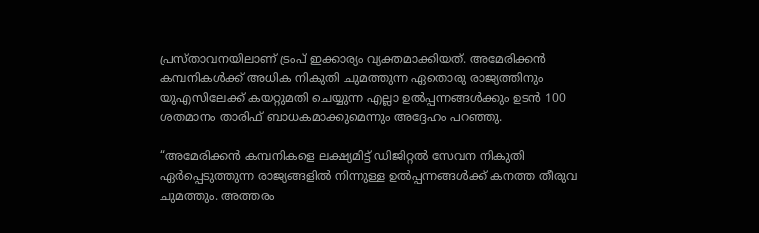പ്രസ്താവനയിലാണ് ട്രംപ് ഇക്കാര്യം വ്യക്തമാക്കിയത്. അമേരിക്കൻ കമ്പനികൾക്ക് അധിക നികുതി ചുമത്തുന്ന ഏതൊരു രാജ്യത്തിനും യുഎസിലേക്ക് കയറ്റുമതി ചെയ്യുന്ന എല്ലാ ഉൽപ്പന്നങ്ങൾക്കും ഉടൻ 100 ശതമാനം താരിഫ് ബാധകമാക്കുമെന്നും അദ്ദേഹം പറഞ്ഞു.

“അമേരിക്കൻ കമ്പനികളെ ലക്ഷ്യമിട്ട് ഡിജിറ്റൽ സേവന നികുതി ഏർപ്പെടുത്തുന്ന രാജ്യങ്ങളിൽ നിന്നുള്ള ഉൽപ്പന്നങ്ങൾക്ക് കനത്ത തീരുവ ചുമത്തും. അത്തരം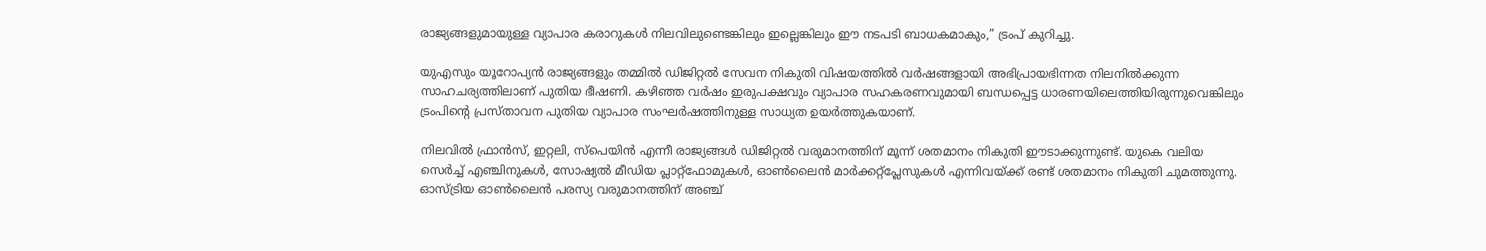രാജ്യങ്ങളുമായുള്ള വ്യാപാര കരാറുകൾ നിലവിലുണ്ടെങ്കിലും ഇല്ലെങ്കിലും ഈ നടപടി ബാധകമാകും,” ട്രംപ് കുറിച്ചു.

യുഎസും യൂറോപ്യൻ രാജ്യങ്ങളും തമ്മിൽ ഡിജിറ്റൽ സേവന നികുതി വിഷയത്തിൽ വർഷങ്ങളായി അഭിപ്രായഭിന്നത നിലനിൽക്കുന്ന സാഹചര്യത്തിലാണ് പുതിയ ഭീഷണി. കഴിഞ്ഞ വർഷം ഇരുപക്ഷവും വ്യാപാര സഹകരണവുമായി ബന്ധപ്പെട്ട ധാരണയിലെത്തിയിരുന്നുവെങ്കിലും ട്രംപിന്റെ പ്രസ്താവന പുതിയ വ്യാപാര സംഘർഷത്തിനുള്ള സാധ്യത ഉയർത്തുകയാണ്.

നിലവിൽ ഫ്രാൻസ്, ഇറ്റലി, സ്പെയിൻ എന്നീ രാജ്യങ്ങൾ ഡിജിറ്റൽ വരുമാനത്തിന് മൂന്ന് ശതമാനം നികുതി ഈടാക്കുന്നുണ്ട്. യുകെ വലിയ സെർച്ച് എഞ്ചിനുകൾ, സോഷ്യൽ മീഡിയ പ്ലാറ്റ്‌ഫോമുകൾ, ഓൺലൈൻ മാർക്കറ്റ്‌പ്ലേസുകൾ എന്നിവയ്ക്ക് രണ്ട് ശതമാനം നികുതി ചുമത്തുന്നു. ഓസ്ട്രിയ ഓൺലൈൻ പരസ്യ വരുമാനത്തിന് അഞ്ച്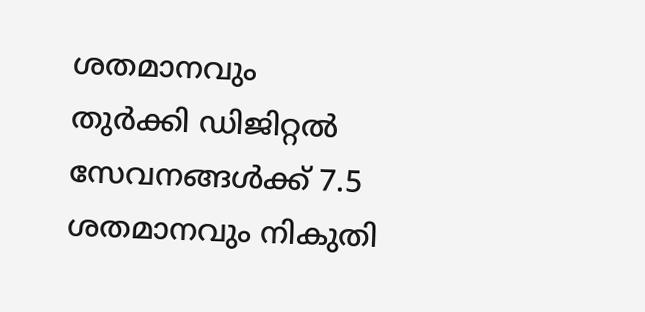ശതമാനവും തുർക്കി ഡിജിറ്റൽ സേവനങ്ങൾക്ക് 7.5 ശതമാനവും നികുതി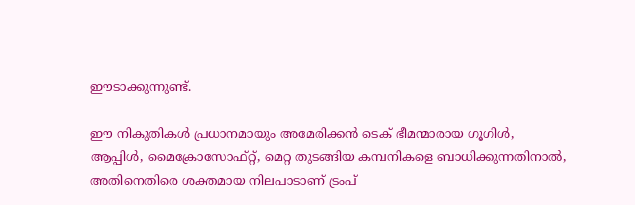ഈടാക്കുന്നുണ്ട്.

ഈ നികുതികൾ പ്രധാനമായും അമേരിക്കൻ ടെക് ഭീമന്മാരായ ഗൂഗിൾ, ആപ്പിൾ, മൈക്രോസോഫ്റ്റ്, മെറ്റ തുടങ്ങിയ കമ്പനികളെ ബാധിക്കുന്നതിനാൽ, അതിനെതിരെ ശക്തമായ നിലപാടാണ് ട്രംപ്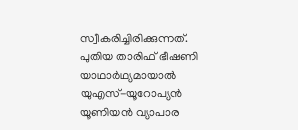സ്വീകരിച്ചിരിക്കുന്നത്. പുതിയ താരിഫ് ഭീഷണി യാഥാർഥ്യമായാൽ യുഎസ്-യൂറോപ്യൻ യൂണിയൻ വ്യാപാര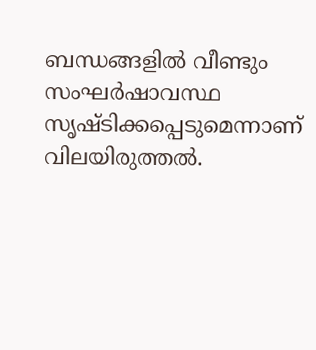ബന്ധങ്ങളിൽ വീണ്ടും സംഘർഷാവസ്ഥ സൃഷ്ടിക്കപ്പെടുമെന്നാണ് വിലയിരുത്തൽ.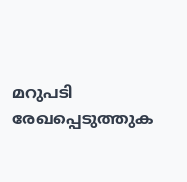മറുപടി രേഖപ്പെടുത്തുക